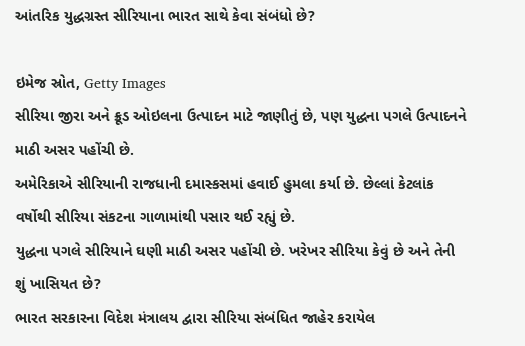આંતરિક યુદ્ધગ્રસ્ત સીરિયાના ભારત સાથે કેવા સંબંધો છે?

ઇમેજ સ્રોત, Getty Images
સીરિયા જીરા અને ક્રૂડ ઓઇલના ઉત્પાદન માટે જાણીતું છે, પણ યુદ્ધના પગલે ઉત્પાદનને માઠી અસર પહોંચી છે.
અમેરિકાએ સીરિયાની રાજધાની દમાસ્કસમાં હવાઈ હુમલા કર્યા છે. છેલ્લાં કેટલાંક વર્ષોથી સીરિયા સંકટના ગાળામાંથી પસાર થઈ રહ્યું છે.
યુદ્ધના પગલે સીરિયાને ઘણી માઠી અસર પહોંચી છે. ખરેખર સીરિયા કેવું છે અને તેની શું ખાસિયત છે?
ભારત સરકારના વિદેશ મંત્રાલય દ્વારા સીરિયા સંબંધિત જાહેર કરાયેલ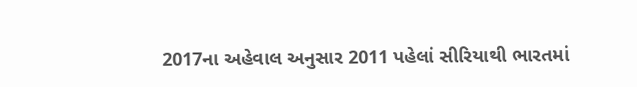2017ના અહેવાલ અનુસાર 2011 પહેલાં સીરિયાથી ભારતમાં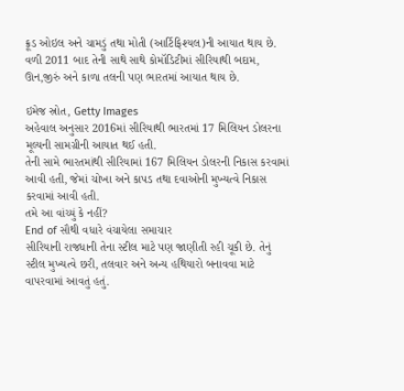ક્રૂડ ઓઇલ અને ચામડું તથા મોતી (આર્ટિફિશ્યલ)ની આયાત થાય છે.
વળી 2011 બાદ તેની સાથે સાથે કોમૉડિટીમાં સીરિયાથી બદામ, ઊન,જીરું અને કાળા તલની પણ ભારતમાં આયાત થાય છે.

ઇમેજ સ્રોત, Getty Images
અહેવાલ અનુસાર 2016માં સીરિયાથી ભારતમાં 17 મિલિયન ડોલરના મૂલ્યની સામગ્રીની આયાત થઈ હતી.
તેની સામે ભારતમાંથી સીરિયામાં 167 મિલિયન ડોલરની નિકાસ કરવામાં આવી હતી, જેમાં ચોખા અને કાપડ તથા દવાઓની મુખ્યત્વે નિકાસ કરવામાં આવી હતી.
તમે આ વાંચ્યું કે નહીં?
End of સૌથી વધારે વંચાયેલા સમાચાર
સીરિયાની રાજધાની તેના સ્ટીલ માટે પણ જાણીતી રહી ચૂકી છે. તેનું સ્ટીલ મુખ્યત્વે છરી, તલવાર અને અન્ય હથિયારો બનાવવા માટે વાપરવામાં આવતું હતું.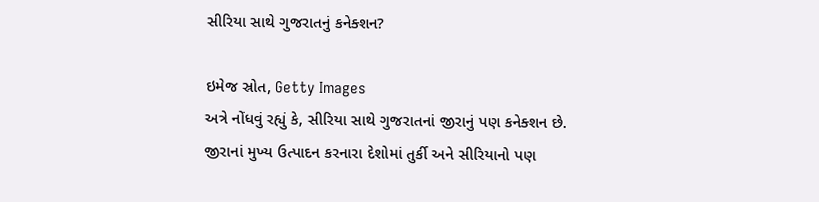સીરિયા સાથે ગુજરાતનું કનેક્શન?

ઇમેજ સ્રોત, Getty Images
અત્રે નોંધવું રહ્યું કે, સીરિયા સાથે ગુજરાતનાં જીરાનું પણ કનેક્શન છે.
જીરાનાં મુખ્ય ઉત્પાદન કરનારા દેશોમાં તુર્કી અને સીરિયાનો પણ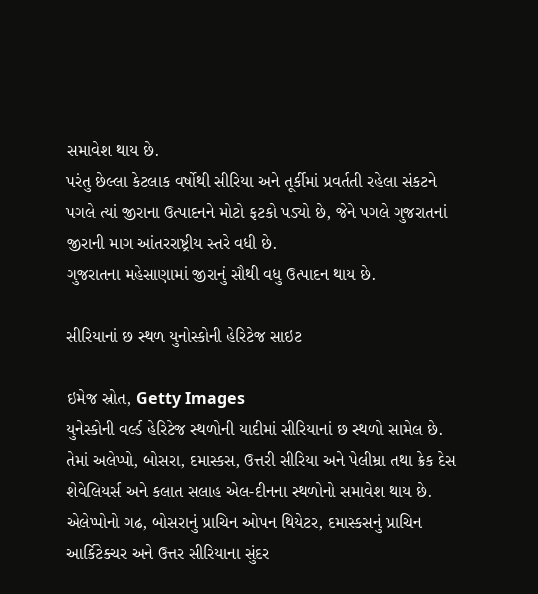સમાવેશ થાય છે.
પરંતુ છેલ્લા કેટલાક વર્ષોથી સીરિયા અને તૂર્કીમાં પ્રવર્તતી રહેલા સંકટને પગલે ત્યાં જીરાના ઉત્પાદનને મોટો ફટકો પડ્યો છે, જેને પગલે ગુજરાતનાં જીરાની માગ આંતરરાષ્ટ્રીય સ્તરે વધી છે.
ગુજરાતના મહેસાણામાં જીરાનું સૌથી વધુ ઉત્પાદન થાય છે.

સીરિયાનાં છ સ્થળ યુનોસ્કોની હેરિટેજ સાઇટ

ઇમેજ સ્રોત, Getty Images
યુનેસ્કોની વર્લ્ડ હેરિટેજ સ્થળોની યાદીમાં સીરિયાનાં છ સ્થળો સામેલ છે.
તેમાં અલેપ્પો, બોસરા, દમાસ્કસ, ઉત્તરી સીરિયા અને પેલીમ્રા તથા ક્રેક દેસ શેવેલિયર્સ અને કલાત સલાહ એલ-દીનના સ્થળોનો સમાવેશ થાય છે.
એલેપ્પોનો ગઢ, બોસરાનું પ્રાચિન ઓપન થિયેટર, દમાસ્કસનું પ્રાચિન આર્કિટેક્ચર અને ઉત્તર સીરિયાના સુંદર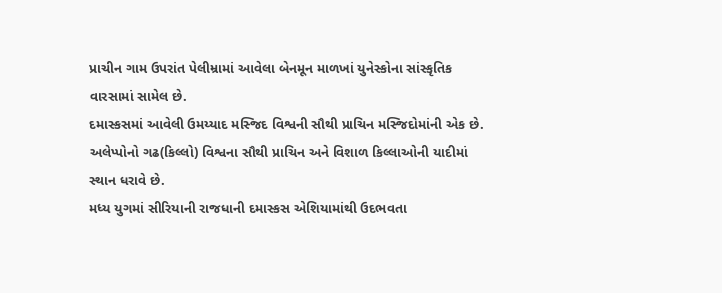પ્રાચીન ગામ ઉપરાંત પેલીમ્રામાં આવેલા બેનમૂન માળખાં યુનેસ્કોના સાંસ્કૃતિક વારસામાં સામેલ છે.
દમાસ્કસમાં આવેલી ઉમય્યાદ મસ્જિદ વિશ્વની સૌથી પ્રાચિન મસ્જિદોમાંની એક છે.
અલેપ્પોનો ગઢ(કિલ્લો) વિશ્વના સૌથી પ્રાચિન અને વિશાળ કિલ્લાઓની યાદીમાં સ્થાન ધરાવે છે.
મધ્ય યુગમાં સીરિયાની રાજધાની દમાસ્કસ એશિયામાંથી ઉદભવતા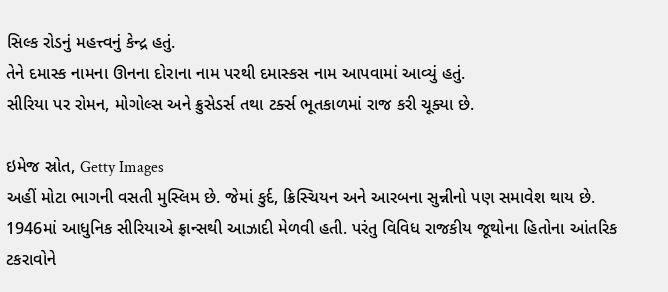સિલ્ક રોડનું મહત્ત્વનું કેન્દ્ર હતું.
તેને દમાસ્ક નામના ઊનના દોરાના નામ પરથી દમાસ્કસ નામ આપવામાં આવ્યું હતું.
સીરિયા પર રોમન, મોગોલ્સ અને ક્રુસેડર્સ તથા ટર્ક્સ ભૂતકાળમાં રાજ કરી ચૂક્યા છે.

ઇમેજ સ્રોત, Getty Images
અહીં મોટા ભાગની વસતી મુસ્લિમ છે. જેમાં કુર્દ, ક્રિસ્ચિયન અને આરબના સુન્નીનો પણ સમાવેશ થાય છે.
1946માં આધુનિક સીરિયાએ ફ્રાન્સથી આઝાદી મેળવી હતી. પરંતુ વિવિધ રાજકીય જૂથોના હિતોના આંતરિક ટકરાવોને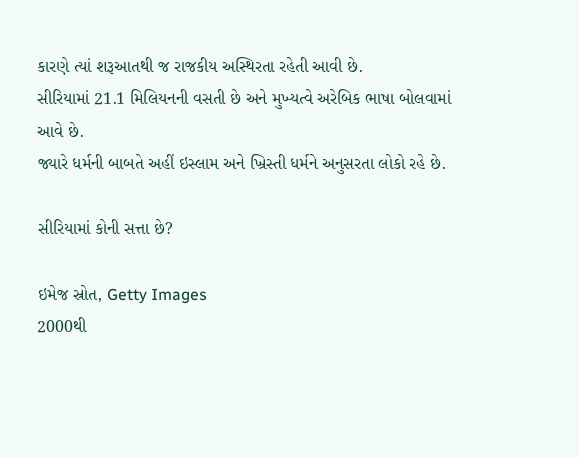કારણે ત્યાં શરૂઆતથી જ રાજકીય અસ્થિરતા રહેતી આવી છે.
સીરિયામાં 21.1 મિલિયનની વસતી છે અને મુખ્યત્વે અરેબિક ભાષા બોલવામાં આવે છે.
જ્યારે ધર્મની બાબતે અહીં ઇસ્લામ અને ખ્રિસ્તી ધર્મને અનુસરતા લોકો રહે છે.

સીરિયામાં કોની સત્તા છે?

ઇમેજ સ્રોત, Getty Images
2000થી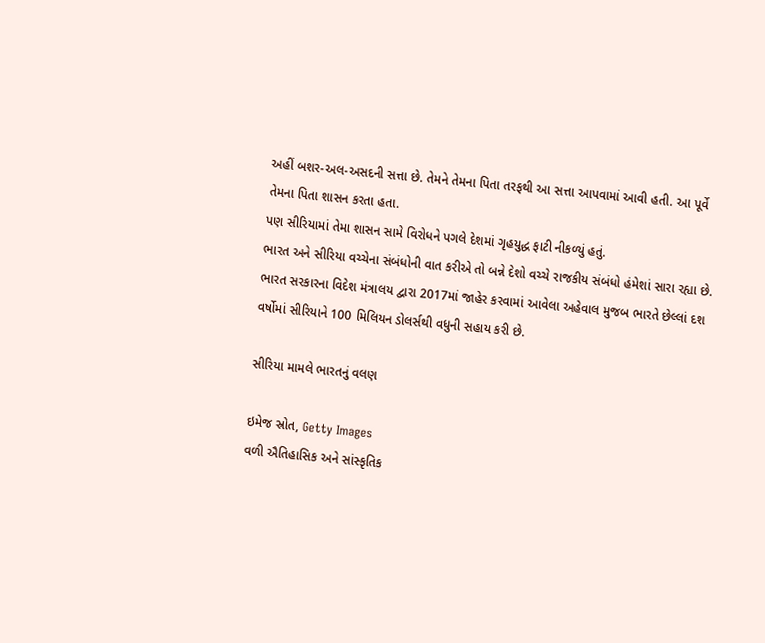અહીં બશર-અલ-અસદની સત્તા છે. તેમને તેમના પિતા તરફથી આ સત્તા આપવામાં આવી હતી. આ પૂર્વે તેમના પિતા શાસન કરતા હતા.
પણ સીરિયામાં તેમા શાસન સામે વિરોધને પગલે દેશમાં ગૃહયુદ્ધ ફાટી નીકળ્યું હતું.
ભારત અને સીરિયા વચ્ચેના સંબંધોની વાત કરીએ તો બન્ને દેશો વચ્ચે રાજકીય સંબંધો હંમેશાં સારા રહ્યા છે.
ભારત સરકારના વિદેશ મંત્રાલય દ્વારા 2017માં જાહેર કરવામાં આવેલા અહેવાલ મુજબ ભારતે છેલ્લાં દશ વર્ષોમાં સીરિયાને 100 મિલિયન ડોલર્સથી વધુની સહાય કરી છે.

સીરિયા મામલે ભારતનું વલણ

ઇમેજ સ્રોત, Getty Images
વળી ઐતિહાસિક અને સાંસ્કૃતિક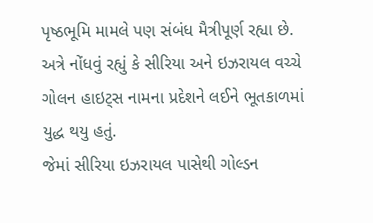પૃષ્ઠભૂમિ મામલે પણ સંબંધ મૈત્રીપૂર્ણ રહ્યા છે.
અત્રે નોંધવું રહ્યું કે સીરિયા અને ઇઝરાયલ વચ્ચે ગોલન હાઇટ્સ નામના પ્રદેશને લઈને ભૂતકાળમાં યુદ્ધ થયુ હતું.
જેમાં સીરિયા ઇઝરાયલ પાસેથી ગોલ્ડન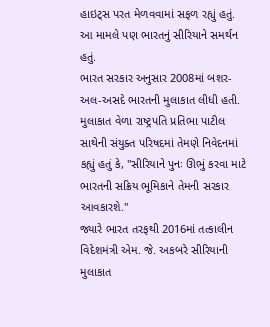હાઇટ્સ પરત મેળવવામાં સફળ રહ્યું હતું. આ મામલે પણ ભારતનું સીરિયાને સમર્થન હતું.
ભારત સરકાર અનુસાર 2008માં બશર-અલ-અસદે ભારતની મુલાકાત લીધી હતી.
મુલાકાત વેળા રાષ્ટ્રપતિ પ્રતિભા પાટીલ સાથેની સંયુક્ત પરિષદમાં તેમણે નિવેદનમાં કહ્યું હતું કે, "સીરિયાને પુનઃ ઊભું કરવા માટે ભારતની સક્રિય ભૂમિકાને તેમની સરકાર આવકારશે."
જ્યારે ભારત તરફથી 2016માં તત્કાલીન વિદેશમંત્રી એમ. જે. અકબરે સીરિયાની મુલાકાત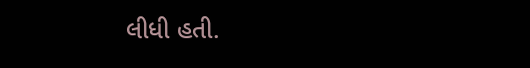લીધી હતી.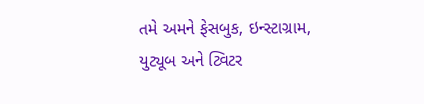તમે અમને ફેસબુક, ઇન્સ્ટાગ્રામ, યુટ્યૂબ અને ટ્વિટર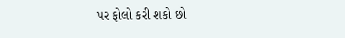પર ફોલો કરી શકો છો